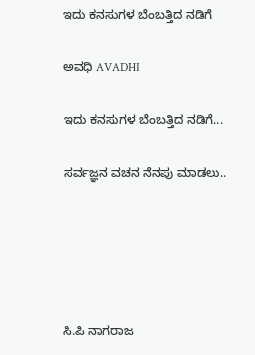ಇದು ಕನಸುಗಳ ಬೆಂಬತ್ತಿದ ನಡಿಗೆ‍

ಅವಧಿ AVADHI

ಇದು ಕನಸುಗಳ ಬೆಂಬತ್ತಿದ ನಡಿಗೆ...

ಸರ್ವಜ್ಞನ ವಚನ ನೆನಪು ಮಾಡಲು..





ಸಿ.ಪಿ ನಾಗರಾಜ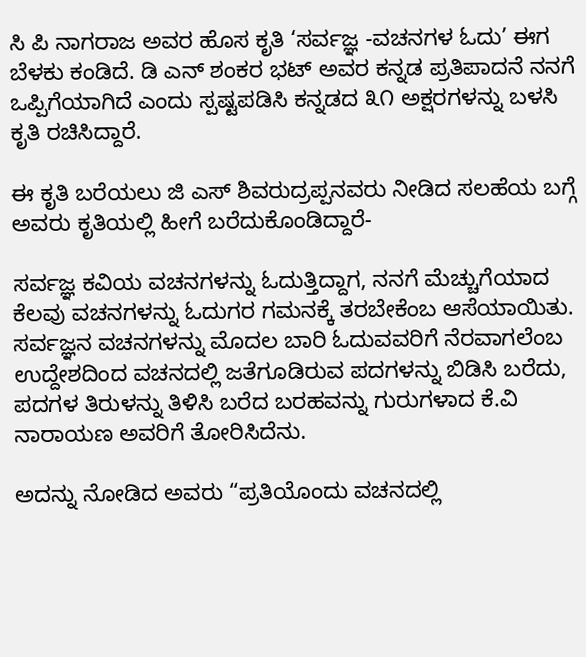ಸಿ ಪಿ ನಾಗರಾಜ ಅವರ ಹೊಸ ಕೃತಿ ‘ಸರ್ವಜ್ಞ -ವಚನಗಳ ಓದು’ ಈಗ ಬೆಳಕು ಕಂಡಿದೆ. ಡಿ ಎನ್ ಶಂಕರ ಭಟ್ ಅವರ ಕನ್ನಡ ಪ್ರತಿಪಾದನೆ ನನಗೆ ಒಪ್ಪಿಗೆಯಾಗಿದೆ ಎಂದು ಸ್ಪಷ್ಟಪಡಿಸಿ ಕನ್ನಡದ ೩೧ ಅಕ್ಷರಗಳನ್ನು ಬಳಸಿ ಕೃತಿ ರಚಿಸಿದ್ದಾರೆ.

ಈ ಕೃತಿ ಬರೆಯಲು ಜಿ ಎಸ್ ಶಿವರುದ್ರಪ್ಪನವರು ನೀಡಿದ ಸಲಹೆಯ ಬಗ್ಗೆ ಅವರು ಕೃತಿಯಲ್ಲಿ ಹೀಗೆ ಬರೆದುಕೊಂಡಿದ್ದಾರೆ-

ಸರ್ವಜ್ಞ ಕವಿಯ ವಚನಗಳನ್ನು ಓದುತ್ತಿದ್ದಾಗ, ನನಗೆ ಮೆಚ್ಚುಗೆಯಾದ ಕೆಲವು ವಚನಗಳನ್ನು ಓದುಗರ ಗಮನಕ್ಕೆ ತರಬೇಕೆಂಬ ಆಸೆಯಾಯಿತು. ಸರ್ವಜ್ಞನ ವಚನಗಳನ್ನು ಮೊದಲ ಬಾರಿ ಓದುವವರಿಗೆ ನೆರವಾಗಲೆಂಬ ಉದ್ದೇಶದಿಂದ ವಚನದಲ್ಲಿ ಜತೆಗೂಡಿರುವ ಪದಗಳನ್ನು ಬಿಡಿಸಿ ಬರೆದು, ಪದಗಳ ತಿರುಳನ್ನು ತಿಳಿಸಿ ಬರೆದ ಬರಹವನ್ನು ಗುರುಗಳಾದ ಕೆ.ವಿ ನಾರಾಯಣ ಅವರಿಗೆ ತೋರಿಸಿದೆನು.

ಅದನ್ನು ನೋಡಿದ ಅವರು “ಪ್ರತಿಯೊಂದು ವಚನದಲ್ಲಿ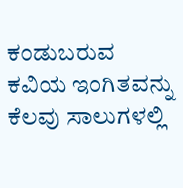ಕಂಡುಬರುವ ಕವಿಯ ಇಂಗಿತವನ್ನು ಕೆಲವು ಸಾಲುಗಳಲ್ಲಿ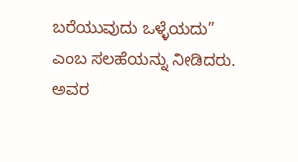ಬರೆಯುವುದು ಒಳ್ಳೆಯದು” ಎಂಬ ಸಲಹೆಯನ್ನು ನೀಡಿದರು.  ಅವರ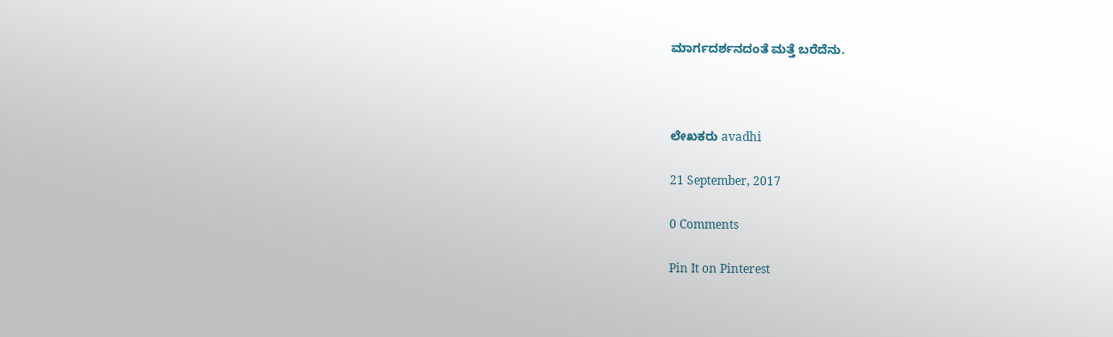ಮಾರ್ಗದರ್ಶನದಂತೆ ಮತ್ತೆ ಬರೆದೆನು.



ಲೇಖಕರು avadhi

21 September, 2017

0 Comments

Pin It on Pinterest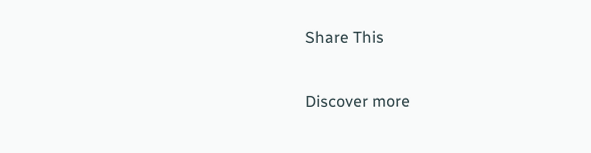Share This

Discover more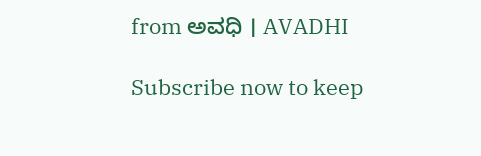from ಅವಧಿ । AVADHI

Subscribe now to keep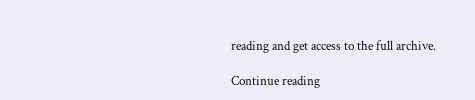reading and get access to the full archive.

Continue reading